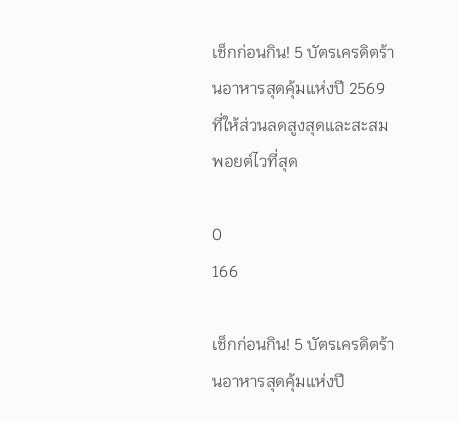เช็กก่อนกิน! 5 บัตรเครดิตร้านอาหารสุดคุ้มแห่งปี 2569 ที่ให้ส่วนลดสูงสุดและสะสมพอยต์ไวที่สุด

0
166

เช็กก่อนกิน! 5 บัตรเครดิตร้านอาหารสุดคุ้มแห่งปี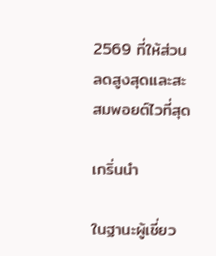2569 ที่ให้ส่วนลดสูงสุดและสะสมพอยต์ไวที่สุด

เกริ่นนำ

ในฐานะผู้เชี่ยว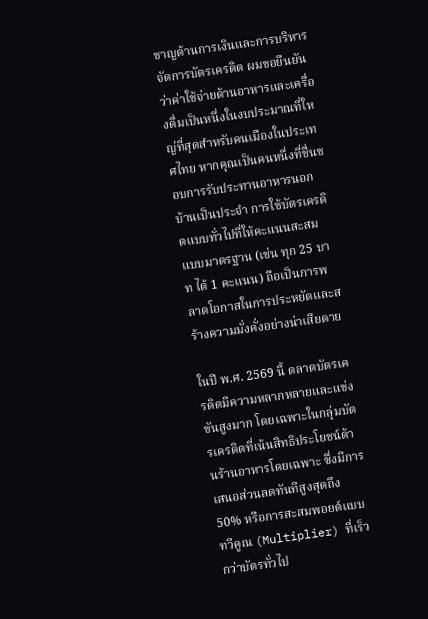ชาญด้านการเงินและการบริหารจัดการบัตรเครดิต ผมขอยืนยันว่าค่าใช้จ่ายด้านอาหารและเครื่องดื่มเป็นหนึ่งในงบประมาณที่ใหญ่ที่สุดสำหรับคนเมืองในประเทศไทย หากคุณเป็นคนหนึ่งที่ชื่นชอบการรับประทานอาหารนอกบ้านเป็นประจำ การใช้บัตรเครดิตแบบทั่วไปที่ให้คะแนนสะสมแบบมาตรฐาน (เช่น ทุก 25 บาท ได้ 1 คะแนน) ถือเป็นการพลาดโอกาสในการประหยัดและสร้างความมั่งคั่งอย่างน่าเสียดาย

ในปี พ.ศ. 2569 นี้ ตลาดบัตรเครดิตมีความหลากหลายและแข่งขันสูงมาก โดยเฉพาะในกลุ่มบัตรเครดิตที่เน้นสิทธิประโยชน์ด้านร้านอาหารโดยเฉพาะ ซึ่งมีการเสนอส่วนลดทันทีสูงสุดถึง 50% หรือการสะสมพอยต์แบบทวีคูณ (Multiplier) ที่เร็วกว่าบัตรทั่วไป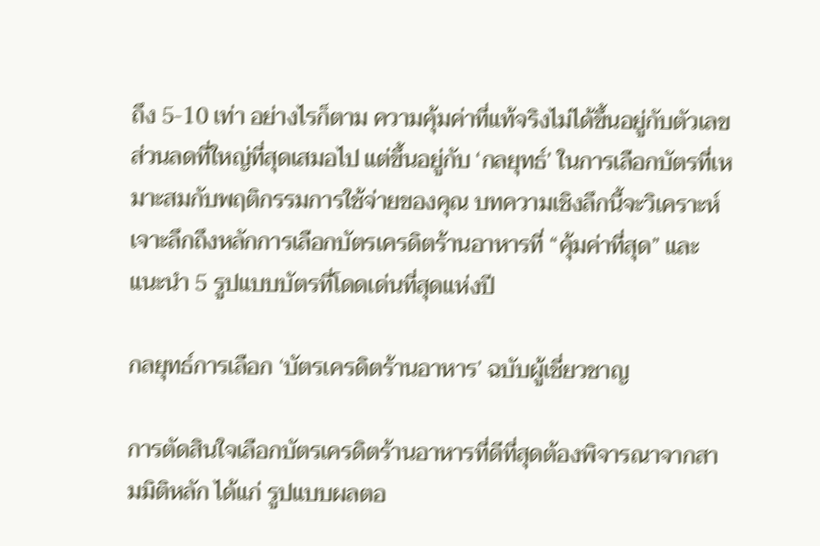ถึง 5-10 เท่า อย่างไรก็ตาม ความคุ้มค่าที่แท้จริงไม่ได้ขึ้นอยู่กับตัวเลขส่วนลดที่ใหญ่ที่สุดเสมอไป แต่ขึ้นอยู่กับ ‘กลยุทธ์’ ในการเลือกบัตรที่เหมาะสมกับพฤติกรรมการใช้จ่ายของคุณ บทความเชิงลึกนี้จะวิเคราะห์เจาะลึกถึงหลักการเลือกบัตรเครดิตร้านอาหารที่ “คุ้มค่าที่สุด” และแนะนำ 5 รูปแบบบัตรที่โดดเด่นที่สุดแห่งปี

กลยุทธ์การเลือก ‘บัตรเครดิตร้านอาหาร’ ฉบับผู้เชี่ยวชาญ

การตัดสินใจเลือกบัตรเครดิตร้านอาหารที่ดีที่สุดต้องพิจารณาจากสามมิติหลัก ได้แก่ รูปแบบผลตอ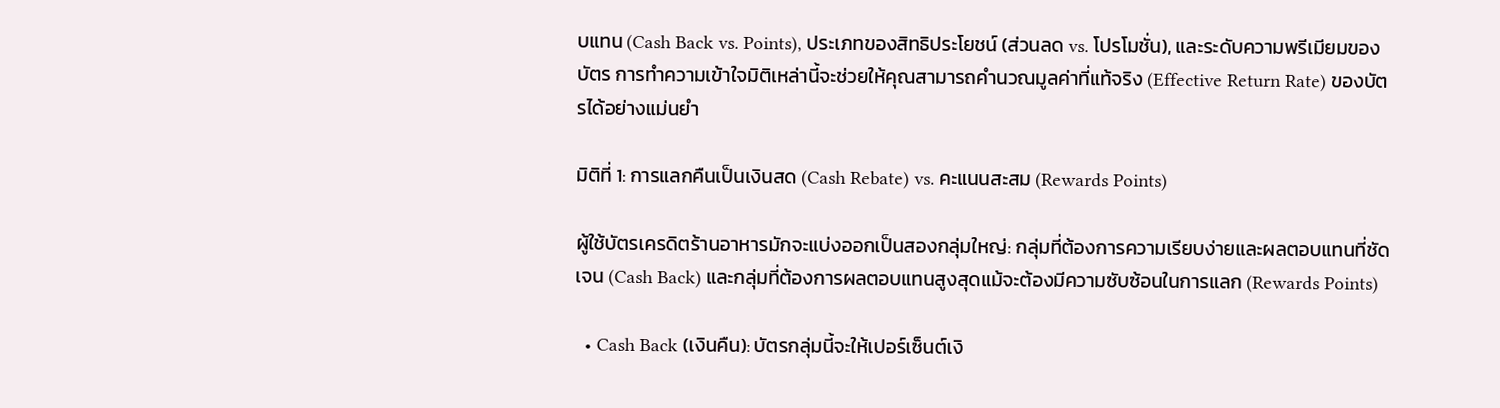บแทน (Cash Back vs. Points), ประเภทของสิทธิประโยชน์ (ส่วนลด vs. โปรโมชั่น), และระดับความพรีเมียมของบัตร การทำความเข้าใจมิติเหล่านี้จะช่วยให้คุณสามารถคำนวณมูลค่าที่แท้จริง (Effective Return Rate) ของบัตรได้อย่างแม่นยำ

มิติที่ 1: การแลกคืนเป็นเงินสด (Cash Rebate) vs. คะแนนสะสม (Rewards Points)

ผู้ใช้บัตรเครดิตร้านอาหารมักจะแบ่งออกเป็นสองกลุ่มใหญ่: กลุ่มที่ต้องการความเรียบง่ายและผลตอบแทนที่ชัดเจน (Cash Back) และกลุ่มที่ต้องการผลตอบแทนสูงสุดแม้จะต้องมีความซับซ้อนในการแลก (Rewards Points)

  • Cash Back (เงินคืน): บัตรกลุ่มนี้จะให้เปอร์เซ็นต์เงิ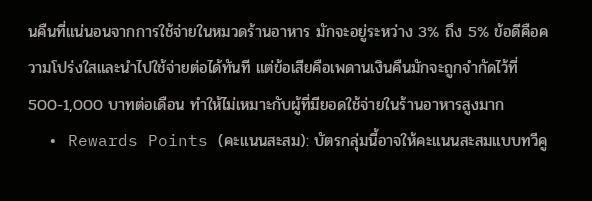นคืนที่แน่นอนจากการใช้จ่ายในหมวดร้านอาหาร มักจะอยู่ระหว่าง 3% ถึง 5% ข้อดีคือความโปร่งใสและนำไปใช้จ่ายต่อได้ทันที แต่ข้อเสียคือเพดานเงินคืนมักจะถูกจำกัดไว้ที่ 500-1,000 บาทต่อเดือน ทำให้ไม่เหมาะกับผู้ที่มียอดใช้จ่ายในร้านอาหารสูงมาก
  • Rewards Points (คะแนนสะสม): บัตรกลุ่มนี้อาจให้คะแนนสะสมแบบทวีคู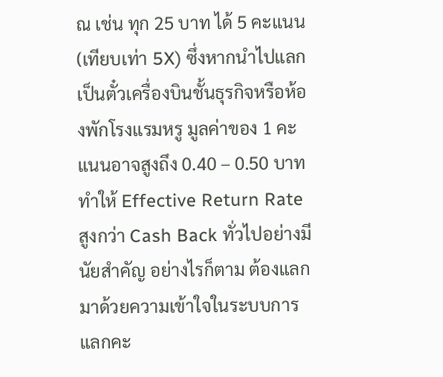ณ เช่น ทุก 25 บาท ได้ 5 คะแนน (เทียบเท่า 5X) ซึ่งหากนำไปแลกเป็นตั๋วเครื่องบินชั้นธุรกิจหรือห้องพักโรงแรมหรู มูลค่าของ 1 คะแนนอาจสูงถึง 0.40 – 0.50 บาท ทำให้ Effective Return Rate สูงกว่า Cash Back ทั่วไปอย่างมีนัยสำคัญ อย่างไรก็ตาม ต้องแลกมาด้วยความเข้าใจในระบบการแลกคะ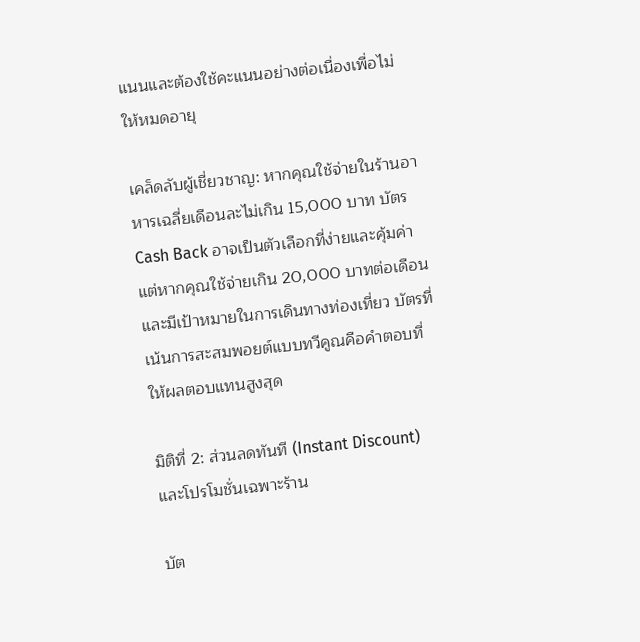แนนและต้องใช้คะแนนอย่างต่อเนื่องเพื่อไม่ให้หมดอายุ

เคล็ดลับผู้เชี่ยวชาญ: หากคุณใช้จ่ายในร้านอาหารเฉลี่ยเดือนละไม่เกิน 15,000 บาท บัตร Cash Back อาจเป็นตัวเลือกที่ง่ายและคุ้มค่า แต่หากคุณใช้จ่ายเกิน 20,000 บาทต่อเดือน และมีเป้าหมายในการเดินทางท่องเที่ยว บัตรที่เน้นการสะสมพอยต์แบบทวีคูณคือคำตอบที่ให้ผลตอบแทนสูงสุด

มิติที่ 2: ส่วนลดทันที (Instant Discount) และโปรโมชั่นเฉพาะร้าน

บัต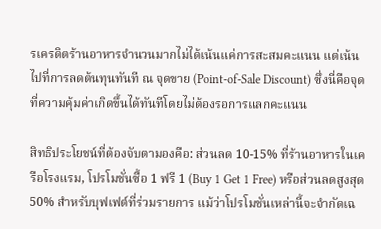รเครดิตร้านอาหารจำนวนมากไม่ได้เน้นแค่การสะสมคะแนน แต่เน้นไปที่การลดต้นทุนทันที ณ จุดขาย (Point-of-Sale Discount) ซึ่งนี่คือจุดที่ความคุ้มค่าเกิดขึ้นได้ทันทีโดยไม่ต้องรอการแลกคะแนน

สิทธิประโยชน์ที่ต้องจับตามองคือ: ส่วนลด 10-15% ที่ร้านอาหารในเครือโรงแรม, โปรโมชั่นซื้อ 1 ฟรี 1 (Buy 1 Get 1 Free) หรือส่วนลดสูงสุด 50% สำหรับบุฟเฟต์ที่ร่วมรายการ แม้ว่าโปรโมชั่นเหล่านี้จะจำกัดเฉ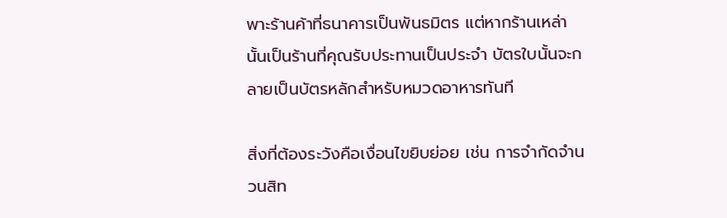พาะร้านค้าที่ธนาคารเป็นพันธมิตร แต่หากร้านเหล่านั้นเป็นร้านที่คุณรับประทานเป็นประจำ บัตรใบนั้นจะกลายเป็นบัตรหลักสำหรับหมวดอาหารทันที

สิ่งที่ต้องระวังคือเงื่อนไขยิบย่อย เช่น การจำกัดจำนวนสิท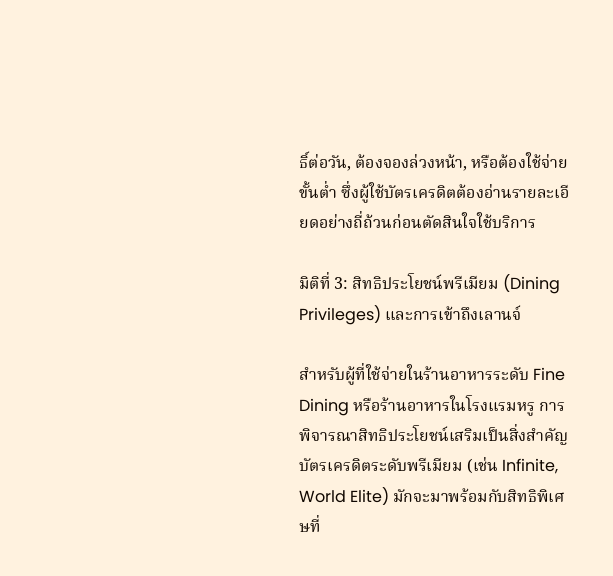ธิ์ต่อวัน, ต้องจองล่วงหน้า, หรือต้องใช้จ่ายขั้นต่ำ ซึ่งผู้ใช้บัตรเครดิตต้องอ่านรายละเอียดอย่างถี่ถ้วนก่อนตัดสินใจใช้บริการ

มิติที่ 3: สิทธิประโยชน์พรีเมียม (Dining Privileges) และการเข้าถึงเลานจ์

สำหรับผู้ที่ใช้จ่ายในร้านอาหารระดับ Fine Dining หรือร้านอาหารในโรงแรมหรู การพิจารณาสิทธิประโยชน์เสริมเป็นสิ่งสำคัญ บัตรเครดิตระดับพรีเมียม (เช่น Infinite, World Elite) มักจะมาพร้อมกับสิทธิพิเศษที่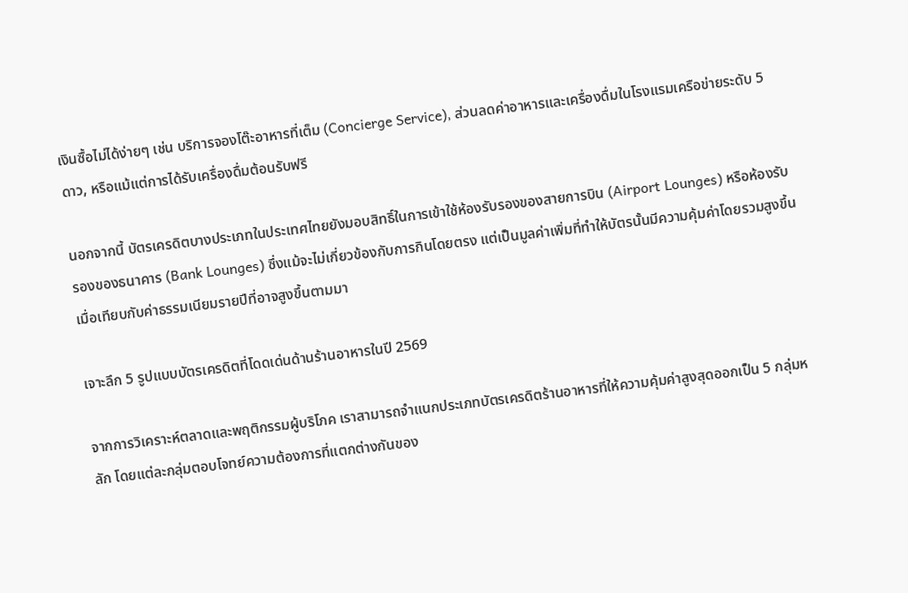เงินซื้อไม่ได้ง่ายๆ เช่น บริการจองโต๊ะอาหารที่เต็ม (Concierge Service), ส่วนลดค่าอาหารและเครื่องดื่มในโรงแรมเครือข่ายระดับ 5 ดาว, หรือแม้แต่การได้รับเครื่องดื่มต้อนรับฟรี

นอกจากนี้ บัตรเครดิตบางประเภทในประเทศไทยยังมอบสิทธิ์ในการเข้าใช้ห้องรับรองของสายการบิน (Airport Lounges) หรือห้องรับรองของธนาคาร (Bank Lounges) ซึ่งแม้จะไม่เกี่ยวข้องกับการกินโดยตรง แต่เป็นมูลค่าเพิ่มที่ทำให้บัตรนั้นมีความคุ้มค่าโดยรวมสูงขึ้นเมื่อเทียบกับค่าธรรมเนียมรายปีที่อาจสูงขึ้นตามมา

เจาะลึก 5 รูปแบบบัตรเครดิตที่โดดเด่นด้านร้านอาหารในปี 2569

จากการวิเคราะห์ตลาดและพฤติกรรมผู้บริโภค เราสามารถจำแนกประเภทบัตรเครดิตร้านอาหารที่ให้ความคุ้มค่าสูงสุดออกเป็น 5 กลุ่มหลัก โดยแต่ละกลุ่มตอบโจทย์ความต้องการที่แตกต่างกันของ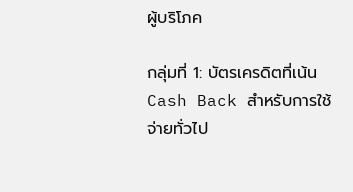ผู้บริโภค

กลุ่มที่ 1: บัตรเครดิตที่เน้น Cash Back สำหรับการใช้จ่ายทั่วไป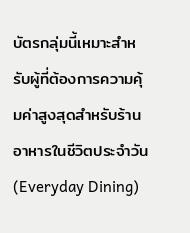บัตรกลุ่มนี้เหมาะสำหรับผู้ที่ต้องการความคุ้มค่าสูงสุดสำหรับร้านอาหารในชีวิตประจำวัน (Everyday Dining)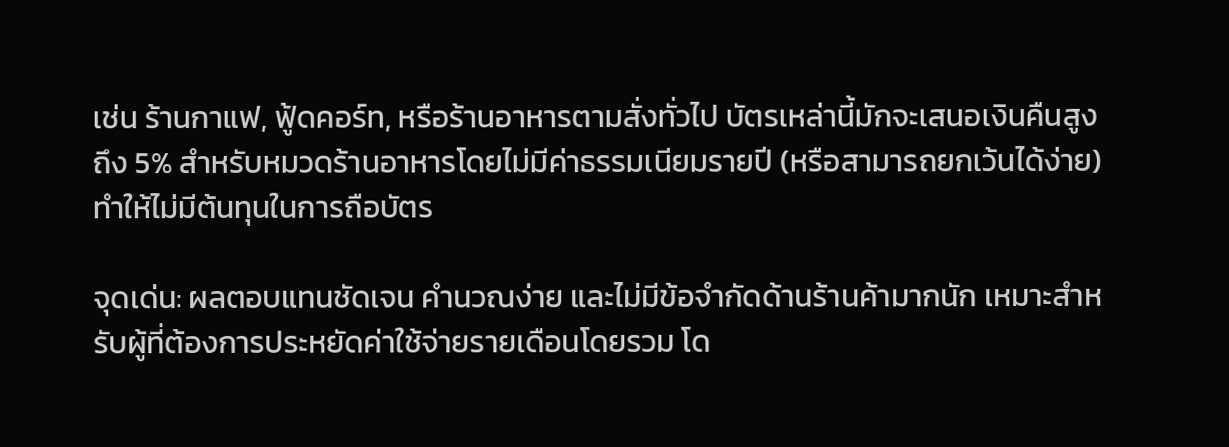เช่น ร้านกาแฟ, ฟู้ดคอร์ท, หรือร้านอาหารตามสั่งทั่วไป บัตรเหล่านี้มักจะเสนอเงินคืนสูงถึง 5% สำหรับหมวดร้านอาหารโดยไม่มีค่าธรรมเนียมรายปี (หรือสามารถยกเว้นได้ง่าย) ทำให้ไม่มีต้นทุนในการถือบัตร

จุดเด่น: ผลตอบแทนชัดเจน คำนวณง่าย และไม่มีข้อจำกัดด้านร้านค้ามากนัก เหมาะสำหรับผู้ที่ต้องการประหยัดค่าใช้จ่ายรายเดือนโดยรวม โด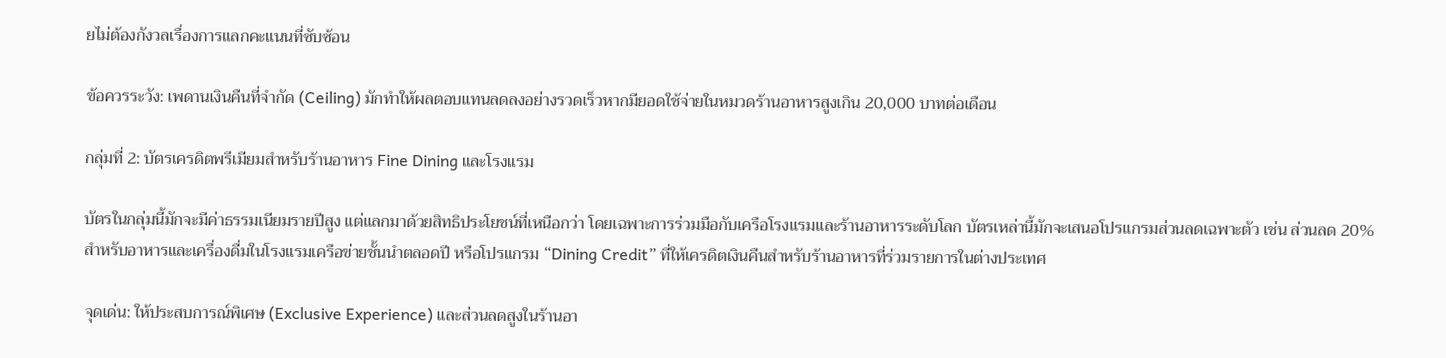ยไม่ต้องกังวลเรื่องการแลกคะแนนที่ซับซ้อน

ข้อควรระวัง: เพดานเงินคืนที่จำกัด (Ceiling) มักทำให้ผลตอบแทนลดลงอย่างรวดเร็วหากมียอดใช้จ่ายในหมวดร้านอาหารสูงเกิน 20,000 บาทต่อเดือน

กลุ่มที่ 2: บัตรเครดิตพรีเมียมสำหรับร้านอาหาร Fine Dining และโรงแรม

บัตรในกลุ่มนี้มักจะมีค่าธรรมเนียมรายปีสูง แต่แลกมาด้วยสิทธิประโยชน์ที่เหนือกว่า โดยเฉพาะการร่วมมือกับเครือโรงแรมและร้านอาหารระดับโลก บัตรเหล่านี้มักจะเสนอโปรแกรมส่วนลดเฉพาะตัว เช่น ส่วนลด 20% สำหรับอาหารและเครื่องดื่มในโรงแรมเครือข่ายชั้นนำตลอดปี หรือโปรแกรม “Dining Credit” ที่ให้เครดิตเงินคืนสำหรับร้านอาหารที่ร่วมรายการในต่างประเทศ

จุดเด่น: ให้ประสบการณ์พิเศษ (Exclusive Experience) และส่วนลดสูงในร้านอา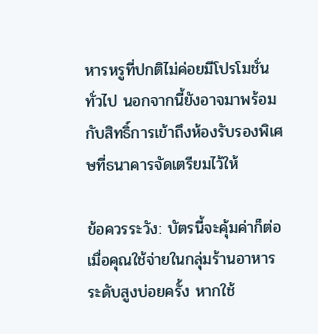หารหรูที่ปกติไม่ค่อยมีโปรโมชั่นทั่วไป นอกจากนี้ยังอาจมาพร้อมกับสิทธิ์การเข้าถึงห้องรับรองพิเศษที่ธนาคารจัดเตรียมไว้ให้

ข้อควรระวัง: บัตรนี้จะคุ้มค่าก็ต่อเมื่อคุณใช้จ่ายในกลุ่มร้านอาหารระดับสูงบ่อยครั้ง หากใช้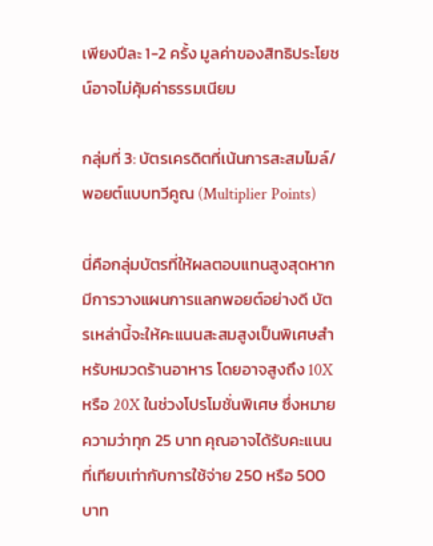เพียงปีละ 1-2 ครั้ง มูลค่าของสิทธิประโยชน์อาจไม่คุ้มค่าธรรมเนียม

กลุ่มที่ 3: บัตรเครดิตที่เน้นการสะสมไมล์/พอยต์แบบทวีคูณ (Multiplier Points)

นี่คือกลุ่มบัตรที่ให้ผลตอบแทนสูงสุดหากมีการวางแผนการแลกพอยต์อย่างดี บัตรเหล่านี้จะให้คะแนนสะสมสูงเป็นพิเศษสำหรับหมวดร้านอาหาร โดยอาจสูงถึง 10X หรือ 20X ในช่วงโปรโมชั่นพิเศษ ซึ่งหมายความว่าทุก 25 บาท คุณอาจได้รับคะแนนที่เทียบเท่ากับการใช้จ่าย 250 หรือ 500 บาท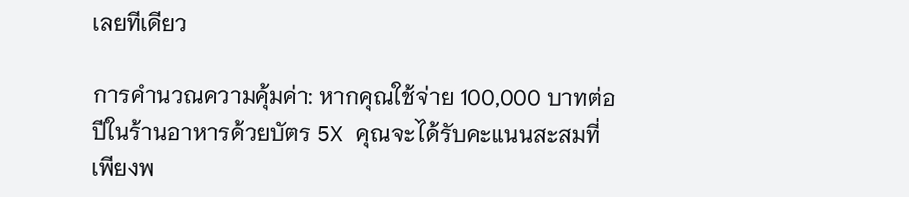เลยทีเดียว

การคำนวณความคุ้มค่า: หากคุณใช้จ่าย 100,000 บาทต่อปีในร้านอาหารด้วยบัตร 5X คุณจะได้รับคะแนนสะสมที่เพียงพ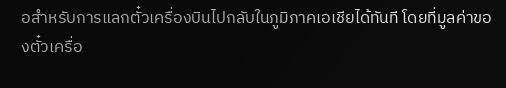อสำหรับการแลกตั๋วเครื่องบินไปกลับในภูมิภาคเอเชียได้ทันที โดยที่มูลค่าของตั๋วเครื่อ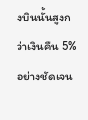งบินนั้นสูงกว่าเงินคืน 5% อย่างชัดเจน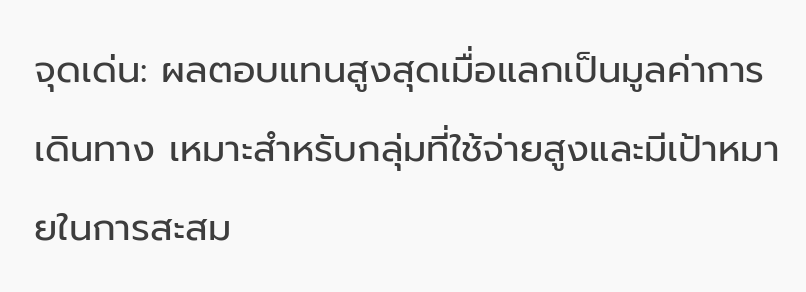จุดเด่น: ผลตอบแทนสูงสุดเมื่อแลกเป็นมูลค่าการเดินทาง เหมาะสำหรับกลุ่มที่ใช้จ่ายสูงและมีเป้าหมายในการสะสม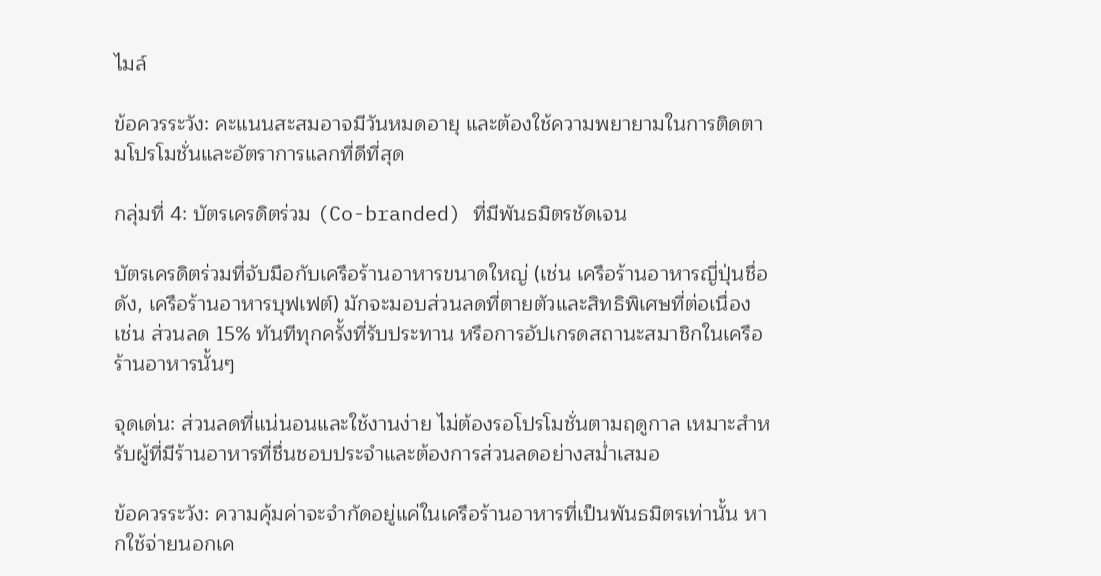ไมล์

ข้อควรระวัง: คะแนนสะสมอาจมีวันหมดอายุ และต้องใช้ความพยายามในการติดตามโปรโมชั่นและอัตราการแลกที่ดีที่สุด

กลุ่มที่ 4: บัตรเครดิตร่วม (Co-branded) ที่มีพันธมิตรชัดเจน

บัตรเครดิตร่วมที่จับมือกับเครือร้านอาหารขนาดใหญ่ (เช่น เครือร้านอาหารญี่ปุ่นชื่อดัง, เครือร้านอาหารบุฟเฟต์) มักจะมอบส่วนลดที่ตายตัวและสิทธิพิเศษที่ต่อเนื่อง เช่น ส่วนลด 15% ทันทีทุกครั้งที่รับประทาน หรือการอัปเกรดสถานะสมาชิกในเครือร้านอาหารนั้นๆ

จุดเด่น: ส่วนลดที่แน่นอนและใช้งานง่าย ไม่ต้องรอโปรโมชั่นตามฤดูกาล เหมาะสำหรับผู้ที่มีร้านอาหารที่ชื่นชอบประจำและต้องการส่วนลดอย่างสม่ำเสมอ

ข้อควรระวัง: ความคุ้มค่าจะจำกัดอยู่แค่ในเครือร้านอาหารที่เป็นพันธมิตรเท่านั้น หากใช้จ่ายนอกเค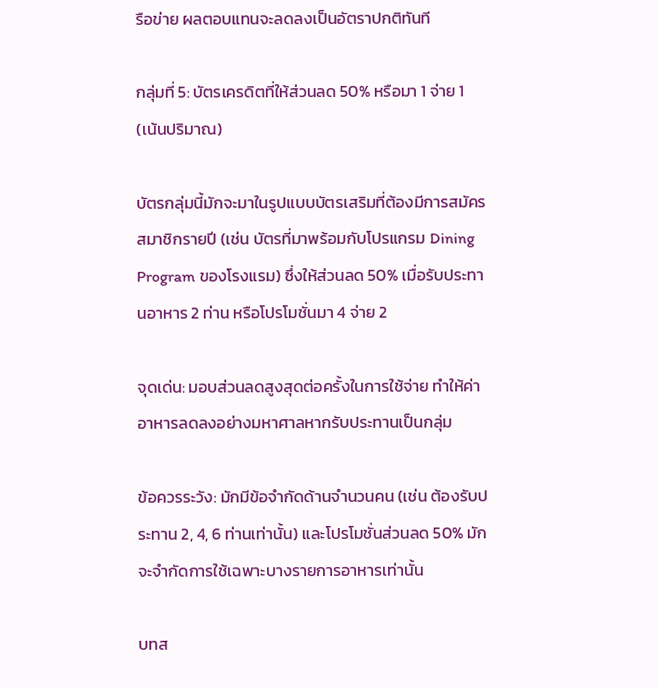รือข่าย ผลตอบแทนจะลดลงเป็นอัตราปกติทันที

กลุ่มที่ 5: บัตรเครดิตที่ให้ส่วนลด 50% หรือมา 1 จ่าย 1 (เน้นปริมาณ)

บัตรกลุ่มนี้มักจะมาในรูปแบบบัตรเสริมที่ต้องมีการสมัครสมาชิกรายปี (เช่น บัตรที่มาพร้อมกับโปรแกรม Dining Program ของโรงแรม) ซึ่งให้ส่วนลด 50% เมื่อรับประทานอาหาร 2 ท่าน หรือโปรโมชั่นมา 4 จ่าย 2

จุดเด่น: มอบส่วนลดสูงสุดต่อครั้งในการใช้จ่าย ทำให้ค่าอาหารลดลงอย่างมหาศาลหากรับประทานเป็นกลุ่ม

ข้อควรระวัง: มักมีข้อจำกัดด้านจำนวนคน (เช่น ต้องรับประทาน 2, 4, 6 ท่านเท่านั้น) และโปรโมชั่นส่วนลด 50% มักจะจำกัดการใช้เฉพาะบางรายการอาหารเท่านั้น

บทส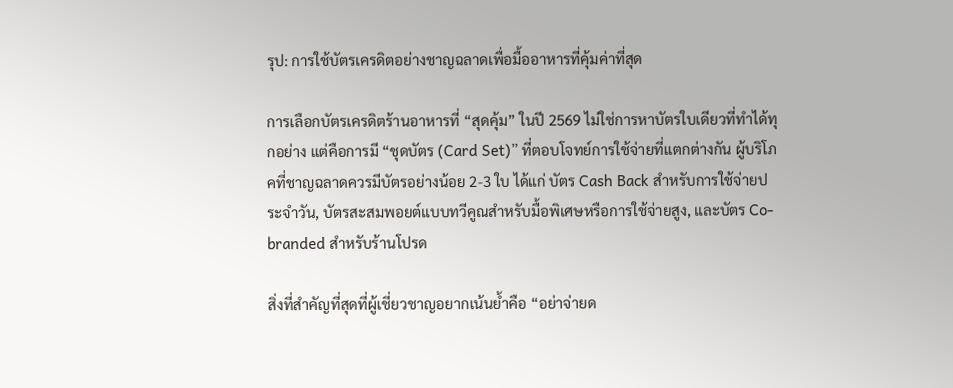รุป: การใช้บัตรเครดิตอย่างชาญฉลาดเพื่อมื้ออาหารที่คุ้มค่าที่สุด

การเลือกบัตรเครดิตร้านอาหารที่ “สุดคุ้ม” ในปี 2569 ไม่ใช่การหาบัตรใบเดียวที่ทำได้ทุกอย่าง แต่คือการมี “ชุดบัตร (Card Set)” ที่ตอบโจทย์การใช้จ่ายที่แตกต่างกัน ผู้บริโภคที่ชาญฉลาดควรมีบัตรอย่างน้อย 2-3 ใบ ได้แก่ บัตร Cash Back สำหรับการใช้จ่ายประจำวัน, บัตรสะสมพอยต์แบบทวีคูณสำหรับมื้อพิเศษหรือการใช้จ่ายสูง, และบัตร Co-branded สำหรับร้านโปรด

สิ่งที่สำคัญที่สุดที่ผู้เชี่ยวชาญอยากเน้นย้ำคือ “อย่าจ่ายด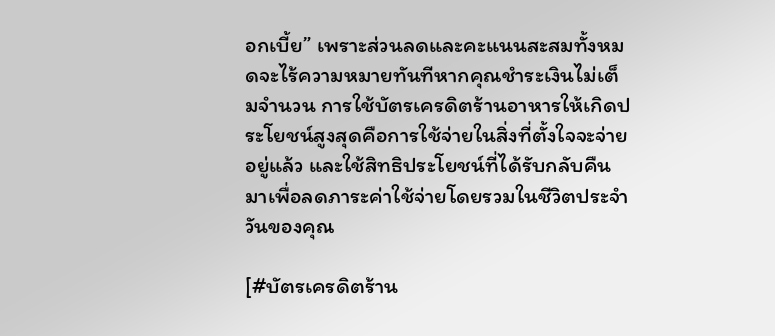อกเบี้ย” เพราะส่วนลดและคะแนนสะสมทั้งหมดจะไร้ความหมายทันทีหากคุณชำระเงินไม่เต็มจำนวน การใช้บัตรเครดิตร้านอาหารให้เกิดประโยชน์สูงสุดคือการใช้จ่ายในสิ่งที่ตั้งใจจะจ่ายอยู่แล้ว และใช้สิทธิประโยชน์ที่ได้รับกลับคืนมาเพื่อลดภาระค่าใช้จ่ายโดยรวมในชีวิตประจำวันของคุณ

[#บัตรเครดิตร้าน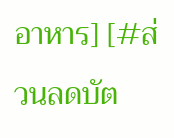อาหาร] [#ส่วนลดบัต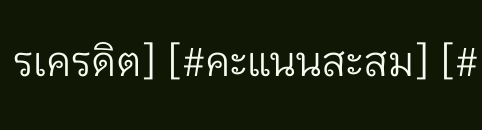รเครดิต] [#คะแนนสะสม] [#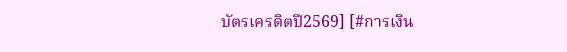บัตรเครดิตปี2569] [#การเงิน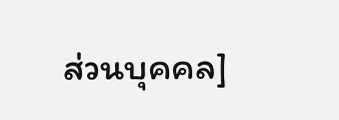ส่วนบุคคล]